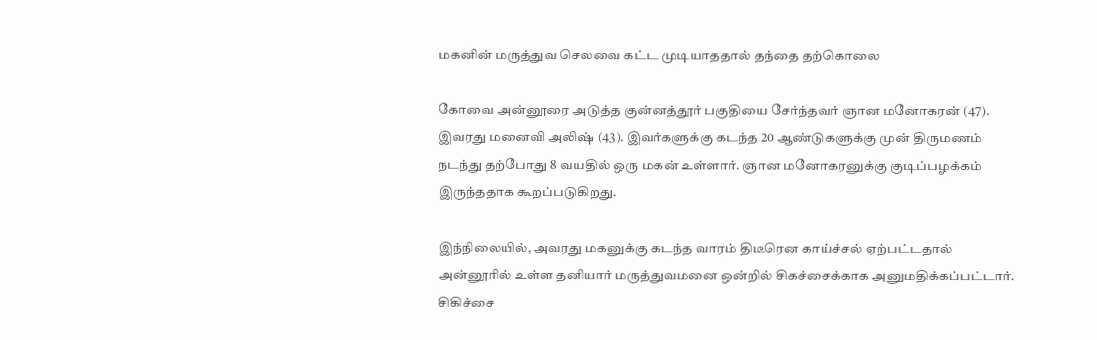மகனின் மருத்துவ செலவை கட்ட முடியாததால் தந்தை தற்கொலை

கோவை அன்னூரை அடுத்த குன்னத்தூர் பகுதியை சேர்ந்தவர் ஞான மனோகரன் (47). இவரது மனைவி அலிஷ் (43). இவர்களுக்கு கடந்த 20 ஆண்டுகளுக்கு முன் திருமணம் நடந்து தற்போது 8 வயதில் ஒரு மகன் உள்ளார். ஞான மனோகரனுக்கு குடிப்பழக்கம் இருந்ததாக கூறப்படுகிறது.

இந்நிலையில், அவரது மகனுக்கு கடந்த வாரம் திடீரென காய்ச்சல் ஏற்பட்டதால் அன்னூரில் உள்ள தனியார் மருத்துவமனை ஒன்றில் சிகச்சைக்காக அனுமதிக்கப்பட்டார். சிகிச்சை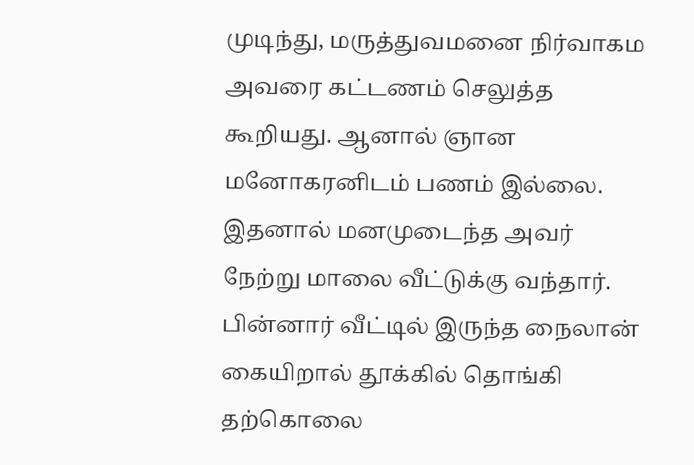முடிந்து, மருத்துவமனை நிர்வாகம அவரை கட்டணம் செலுத்த கூறியது. ஆனால் ஞான மனோகரனிடம் பணம் இல்லை. இதனால் மனமுடைந்த அவர் நேற்று மாலை வீட்டுக்கு வந்தார். பின்னார் வீட்டில் இருந்த நைலான் கையிறால் தூக்கில் தொங்கி தற்கொலை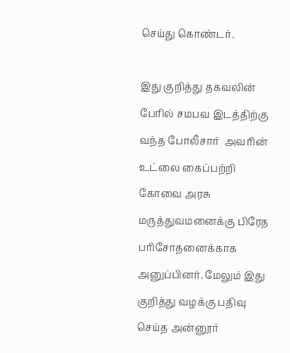செய்து கொண்டர்.

இது குறித்து தகவலின் பேரில் சமபவ இடத்திற்கு வந்த போலீசார்  அவரின் உட்லை கைப்பற்றி கோவை அரசு மருத்துவமனைக்கு பிரேத பரிசோதனைக்காக அனுப்பினர். மேலும் இது குறித்து வழக்கு பதிவு செய்த அன்னூர்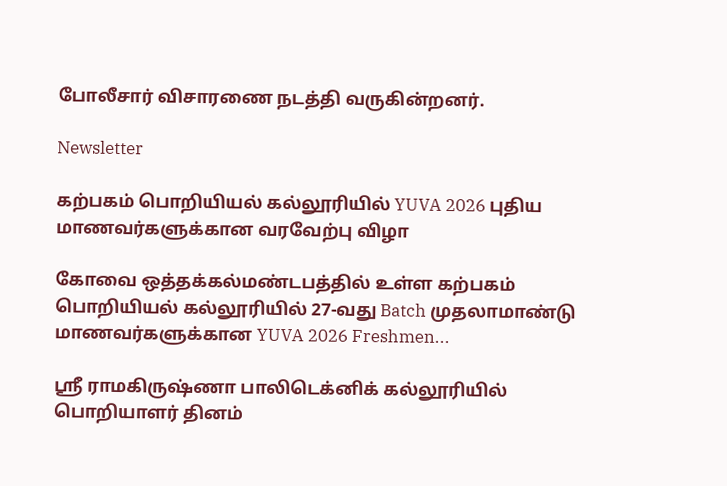போலீசார் விசாரணை நடத்தி வருகின்றனர்.

Newsletter

கற்பகம் பொறியியல் கல்லூரியில் YUVA 2026 புதிய மாணவர்களுக்கான வரவேற்பு விழா

கோவை ஒத்தக்கல்மண்டபத்தில் உள்ள கற்பகம் பொறியியல் கல்லூரியில் 27-வது Batch முதலாமாண்டு மாணவர்களுக்கான YUVA 2026 Freshmen...

ஸ்ரீ ராமகிருஷ்ணா பாலிடெக்னிக் கல்லூரியில் பொறியாளர் தினம்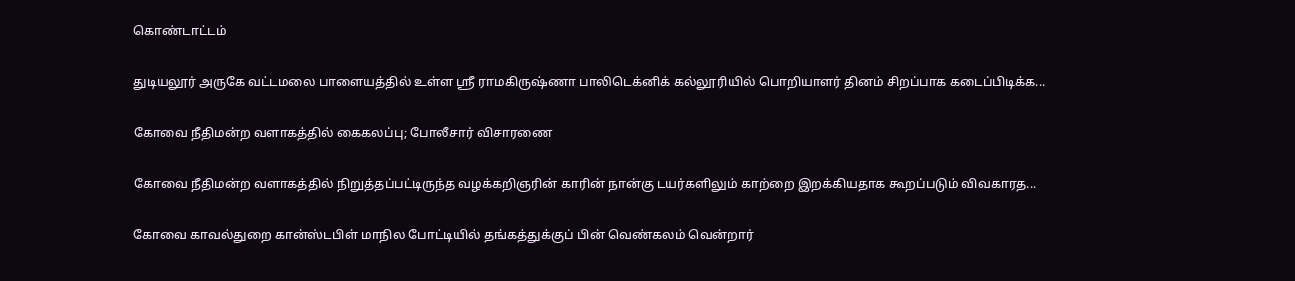கொண்டாட்டம்

துடியலூர் அருகே வட்டமலை பாளையத்தில் உள்ள ஸ்ரீ ராமகிருஷ்ணா பாலிடெக்னிக் கல்லூரியில் பொறியாளர் தினம் சிறப்பாக கடைப்பிடிக்க...

கோவை நீதிமன்ற வளாகத்தில் கைகலப்பு; போலீசார் விசாரணை

கோவை நீதிமன்ற வளாகத்தில் நிறுத்தப்பட்டிருந்த வழக்கறிஞரின் காரின் நான்கு டயர்களிலும் காற்றை இறக்கியதாக கூறப்படும் விவகாரத...

கோவை காவல்துறை கான்ஸ்டபிள் மாநில போட்டியில் தங்கத்துக்குப் பின் வெண்கலம் வென்றார்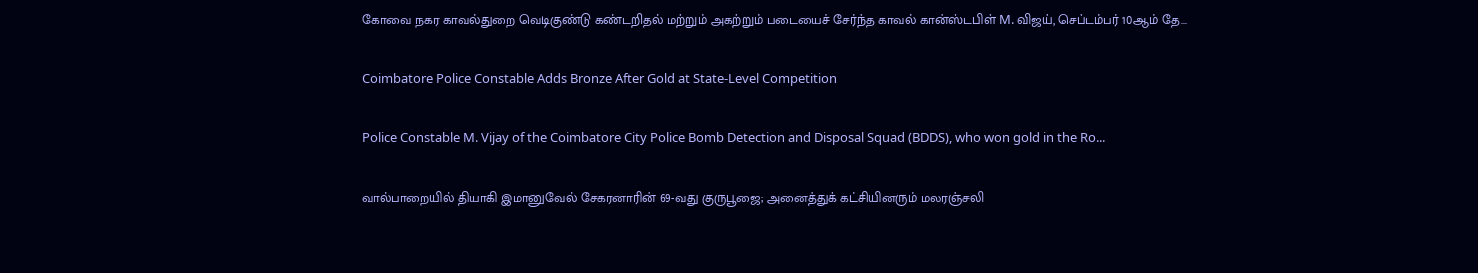கோவை நகர காவல்துறை வெடிகுண்டு கண்டறிதல் மற்றும் அகற்றும் படையைச் சேர்ந்த காவல் கான்ஸ்டபிள் M. விஜய், செப்டம்பர் 10ஆம் தே...

Coimbatore Police Constable Adds Bronze After Gold at State-Level Competition

Police Constable M. Vijay of the Coimbatore City Police Bomb Detection and Disposal Squad (BDDS), who won gold in the Ro...

வால்பாறையில் தியாகி இமானுவேல் சேகரனாரின் 69-வது குருபூஜை; அனைத்துக் கட்சியினரும் மலரஞ்சலி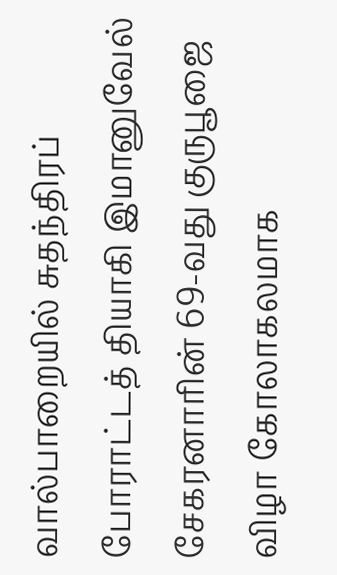வால்பாறையில் சுதந்திரப் போராட்டத் தியாகி இமானுவேல் சேகரனாரின் 69-வது குருபூஜை விழா கோலாகலமாக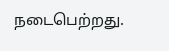நடைபெற்றது.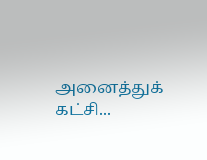அனைத்துக் கட்சி...